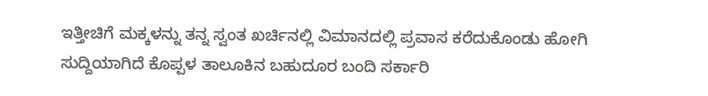ಇತ್ತೀಚಿಗೆ ಮಕ್ಕಳನ್ನು ತನ್ನ ಸ್ವಂತ ಖರ್ಚಿನಲ್ಲಿ ವಿಮಾನದಲ್ಲಿ ಪ್ರವಾಸ ಕರೆದುಕೊಂಡು ಹೋಗಿ ಸುದ್ದಿಯಾಗಿದೆ ಕೊಪ್ಪಳ ತಾಲೂಕಿನ ಬಹುದೂರ ಬಂದಿ ಸರ್ಕಾರಿ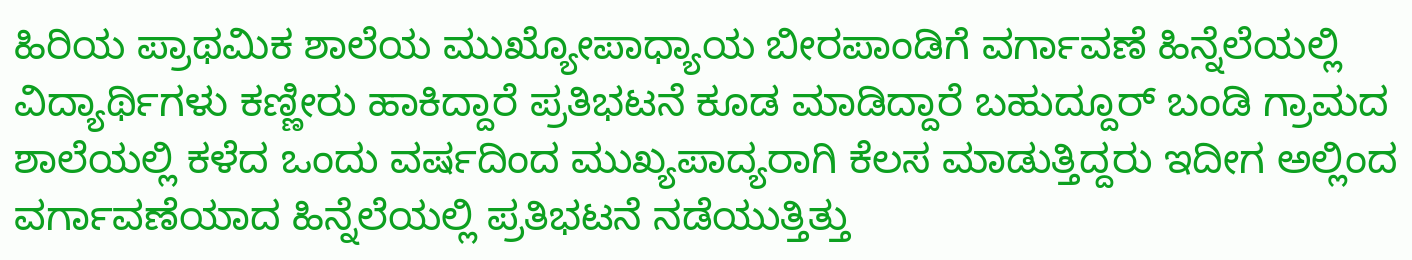ಹಿರಿಯ ಪ್ರಾಥಮಿಕ ಶಾಲೆಯ ಮುಖ್ಯೋಪಾಧ್ಯಾಯ ಬೀರಪಾಂಡಿಗೆ ವರ್ಗಾವಣೆ ಹಿನ್ನೆಲೆಯಲ್ಲಿ ವಿದ್ಯಾರ್ಥಿಗಳು ಕಣ್ಣೀರು ಹಾಕಿದ್ದಾರೆ ಪ್ರತಿಭಟನೆ ಕೂಡ ಮಾಡಿದ್ದಾರೆ ಬಹುದ್ದೂರ್ ಬಂಡಿ ಗ್ರಾಮದ ಶಾಲೆಯಲ್ಲಿ ಕಳೆದ ಒಂದು ವರ್ಷದಿಂದ ಮುಖ್ಯಪಾದ್ಯರಾಗಿ ಕೆಲಸ ಮಾಡುತ್ತಿದ್ದರು ಇದೀಗ ಅಲ್ಲಿಂದ ವರ್ಗಾವಣೆಯಾದ ಹಿನ್ನೆಲೆಯಲ್ಲಿ ಪ್ರತಿಭಟನೆ ನಡೆಯುತ್ತಿತ್ತು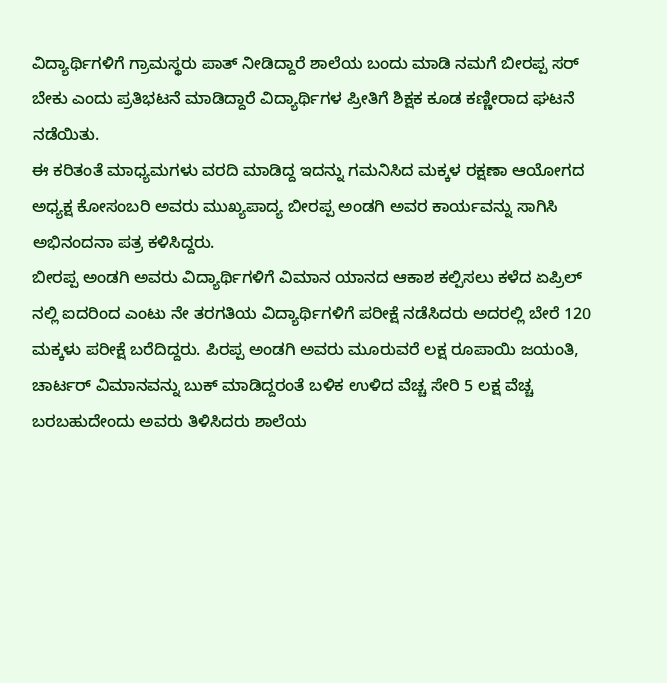ವಿದ್ಯಾರ್ಥಿಗಳಿಗೆ ಗ್ರಾಮಸ್ಥರು ಪಾತ್ ನೀಡಿದ್ದಾರೆ ಶಾಲೆಯ ಬಂದು ಮಾಡಿ ನಮಗೆ ಬೀರಪ್ಪ ಸರ್ ಬೇಕು ಎಂದು ಪ್ರತಿಭಟನೆ ಮಾಡಿದ್ದಾರೆ ವಿದ್ಯಾರ್ಥಿಗಳ ಪ್ರೀತಿಗೆ ಶಿಕ್ಷಕ ಕೂಡ ಕಣ್ಣೀರಾದ ಘಟನೆ ನಡೆಯಿತು.
ಈ ಕರಿತಂತೆ ಮಾಧ್ಯಮಗಳು ವರದಿ ಮಾಡಿದ್ದ ಇದನ್ನು ಗಮನಿಸಿದ ಮಕ್ಕಳ ರಕ್ಷಣಾ ಆಯೋಗದ ಅಧ್ಯಕ್ಷ ಕೋಸಂಬರಿ ಅವರು ಮುಖ್ಯಪಾದ್ಯ ಬೀರಪ್ಪ ಅಂಡಗಿ ಅವರ ಕಾರ್ಯವನ್ನು ಸಾಗಿಸಿ ಅಭಿನಂದನಾ ಪತ್ರ ಕಳಿಸಿದ್ದರು.
ಬೀರಪ್ಪ ಅಂಡಗಿ ಅವರು ವಿದ್ಯಾರ್ಥಿಗಳಿಗೆ ವಿಮಾನ ಯಾನದ ಆಕಾಶ ಕಲ್ಪಿಸಲು ಕಳೆದ ಏಪ್ರಿಲ್ ನಲ್ಲಿ ಐದರಿಂದ ಎಂಟು ನೇ ತರಗತಿಯ ವಿದ್ಯಾರ್ಥಿಗಳಿಗೆ ಪರೀಕ್ಷೆ ನಡೆಸಿದರು ಅದರಲ್ಲಿ ಬೇರೆ 120 ಮಕ್ಕಳು ಪರೀಕ್ಷೆ ಬರೆದಿದ್ದರು. ಪಿರಪ್ಪ ಅಂಡಗಿ ಅವರು ಮೂರುವರೆ ಲಕ್ಷ ರೂಪಾಯಿ ಜಯಂತಿ, ಚಾರ್ಟರ್ ವಿಮಾನವನ್ನು ಬುಕ್ ಮಾಡಿದ್ದರಂತೆ ಬಳಿಕ ಉಳಿದ ವೆಚ್ಚ ಸೇರಿ 5 ಲಕ್ಷ ವೆಚ್ಚ ಬರಬಹುದೇಂದು ಅವರು ತಿಳಿಸಿದರು ಶಾಲೆಯ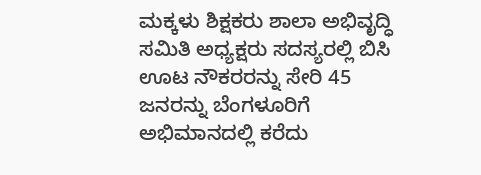ಮಕ್ಕಳು ಶಿಕ್ಷಕರು ಶಾಲಾ ಅಭಿವೃದ್ಧಿ ಸಮಿತಿ ಅಧ್ಯಕ್ಷರು ಸದಸ್ಯರಲ್ಲಿ ಬಿಸಿ ಊಟ ನೌಕರರನ್ನು ಸೇರಿ 45 ಜನರನ್ನು ಬೆಂಗಳೂರಿಗೆ ಅಭಿಮಾನದಲ್ಲಿ ಕರೆದು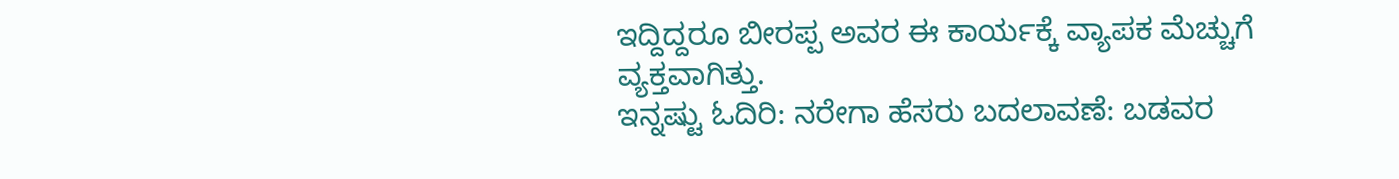ಇದ್ದಿದ್ದರೂ ಬೀರಪ್ಪ ಅವರ ಈ ಕಾರ್ಯಕ್ಕೆ ವ್ಯಾಪಕ ಮೆಚ್ಚುಗೆ ವ್ಯಕ್ತವಾಗಿತ್ತು.
ಇನ್ನಷ್ಟು ಓದಿರಿ: ನರೇಗಾ ಹೆಸರು ಬದಲಾವಣೆ: ಬಡವರ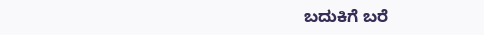ಬದುಕಿಗೆ ಬರೆ